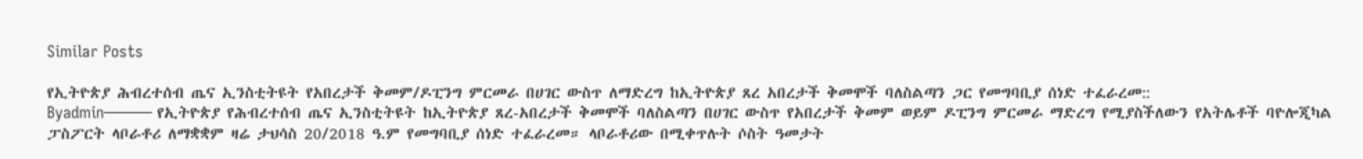Similar Posts

የኢትዮጵያ ሕብረተሰብ ጤና ኢንስቲትዩት የአበረታች ቅመም/ዶፒንግ ምርመራ በሀገር ውስጥ ለማድረግ ከኢትዮጵያ ጸረ አበረታች ቅመሞች ባለስልጣን ጋር የመግባቢያ ሰነድ ተፈራረመ::
Byadmin——— የኢትዮጵያ የሕብረተሰብ ጤና ኢንስቲትዩት ከኢትዮጵያ ጸረ-አበረታች ቅመሞች ባለስልጣን በሀገር ውስጥ የአበረታች ቅመም ወይም ዶፒንግ ምርመራ ማድረግ የሚያስችለውን የአትሌቶች ባዮሎጂካል ፓስፖርት ላቦራቶሪ ለማቋቋም ዛሬ ታህሳስ 20/2018 ዓ.ም የመግባቢያ ሰነድ ተፈራረመ። ላቦራቶሪው በሚቀጥሉት ሶስት ዓመታት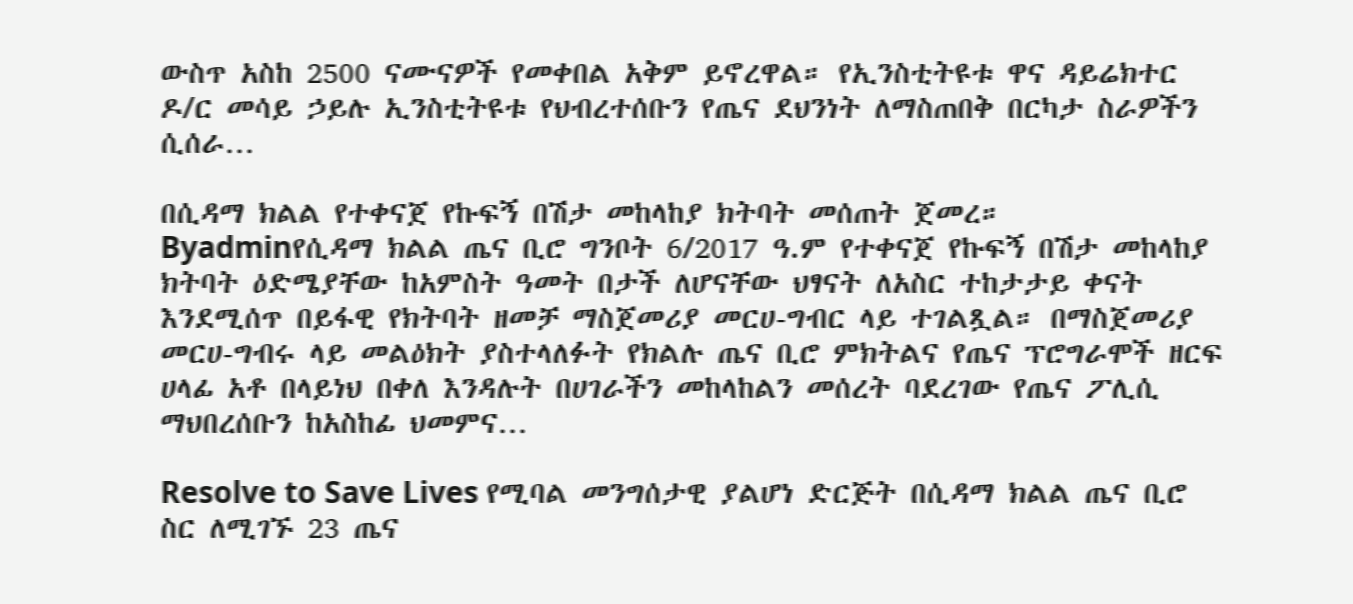ውስጥ አስከ 2500 ናሙናዎች የመቀበል አቅም ይኖረዋል። የኢንስቲትዩቱ ዋና ዳይሬክተር ዶ/ር መሳይ ኃይሉ ኢንስቲትዩቱ የህብረተሰቡን የጤና ደህንነት ለማስጠበቅ በርካታ ስራዎችን ሲሰራ…

በሲዳማ ክልል የተቀናጀ የኩፍኝ በሽታ መከላከያ ክትባት መሰጠት ጀመረ።
Byadminየሲዳማ ክልል ጤና ቢሮ ግንቦት 6/2017 ዓ.ም የተቀናጀ የኩፍኝ በሽታ መከላከያ ክትባት ዕድሜያቸው ከአምስት ዓመት በታች ለሆናቸው ህፃናት ለአስር ተከታታይ ቀናት እንደሚሰጥ በይፋዊ የክትባት ዘመቻ ማስጀመሪያ መርሀ-ግብር ላይ ተገልጿል። በማስጀመሪያ መርሀ-ግብሩ ላይ መልዕክት ያስተላለፉት የክልሉ ጤና ቢሮ ምክትልና የጤና ፕሮግራሞች ዘርፍ ሀላፊ አቶ በላይነህ በቀለ እንዳሉት በሀገራችን መከላከልን መሰረት ባደረገው የጤና ፖሊሲ ማህበረሰቡን ከአስከፊ ህመምና…

Resolve to Save Lives የሚባል መንግሰታዊ ያልሆነ ድርጅት በሲዳማ ክልል ጤና ቢሮ ስር ለሚገኙ 23 ጤና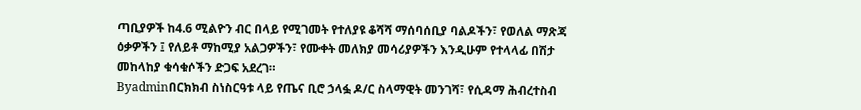ጣቢያዎች ከ4.6 ሚልዮን ብር በላይ የሚገመት የተለያዩ ቆሻሻ ማሰባሰቢያ ባልዶችን፣ የወለል ማጽጃ ዕቃዎችን ፤ የለይቶ ማከሚያ አልጋዎችን፣ የሙቀት መለክያ መሳሪያዎችን እንዲሁም የተላላፊ በሽታ መከላከያ ቁሳቁሶችን ድጋፍ አደረገ።
Byadminበርክክብ ስነስርዓቱ ላይ የጤና ቢሮ ኃላፏ ዶ/ር ስላማዊት መንገሻ፣ የሲዳማ ሕብረተስብ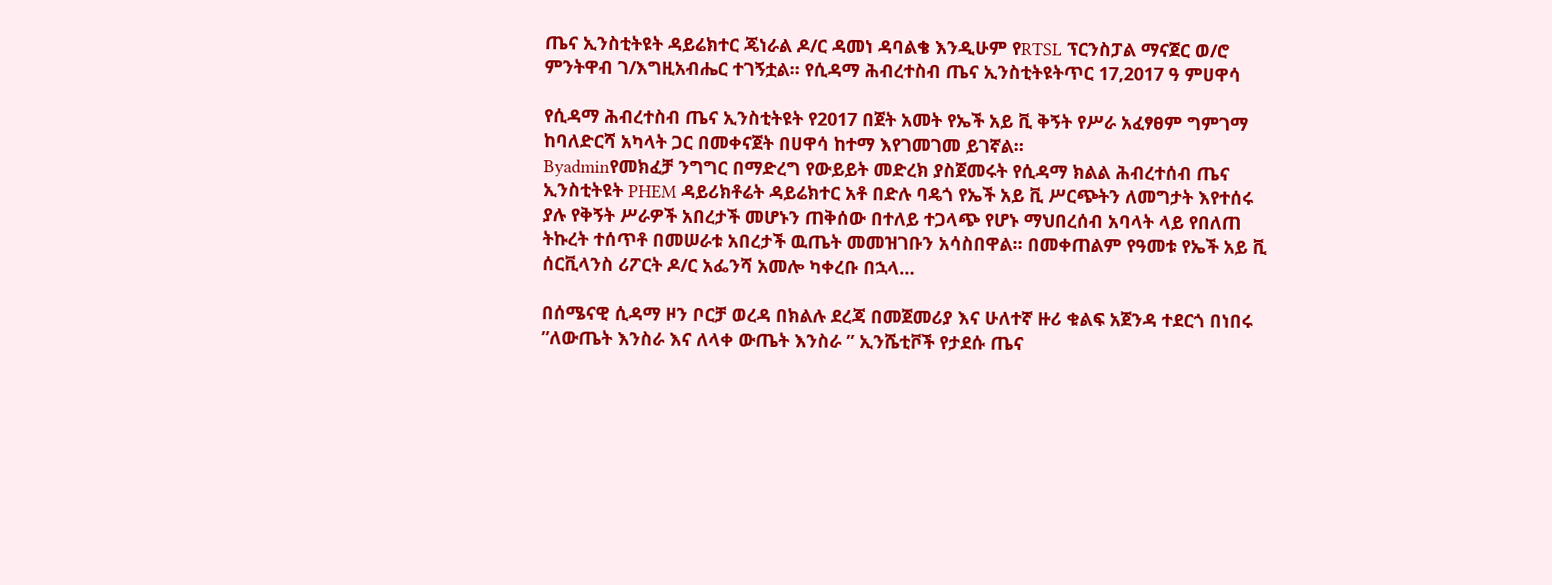ጤና ኢንስቲትዩት ዳይሬክተር ጄነራል ዶ/ር ዳመነ ዳባልቄ እንዲሁም የRTSL ፕርንስፓል ማናጀር ወ/ሮ ምንትዋብ ገ/እግዚአብሔር ተገኝቷል። የሲዳማ ሕብረተስብ ጤና ኢንስቲትዩትጥር 17,2017 ዓ ምሀዋሳ

የሲዳማ ሕብረተስብ ጤና ኢንስቲትዩት የ2017 በጀት አመት የኤች አይ ቪ ቅኝት የሥራ አፈፃፀም ግምገማ ከባለድርሻ አካላት ጋር በመቀናጀት በሀዋሳ ከተማ እየገመገመ ይገኛል።
Byadminየመክፈቻ ንግግር በማድረግ የውይይት መድረክ ያስጀመሩት የሲዳማ ክልል ሕብረተሰብ ጤና ኢንስቲትዩት PHEM ዳይሪክቶሬት ዳይሬክተር አቶ በድሉ ባዴጎ የኤች አይ ቪ ሥርጭትን ለመግታት እየተሰሩ ያሉ የቅኝት ሥራዎች አበረታች መሆኑን ጠቅሰው በተለይ ተጋላጭ የሆኑ ማህበረሰብ አባላት ላይ የበለጠ ትኩረት ተሰጥቶ በመሠራቱ አበረታች ዉጤት መመዝገቡን አሳስበዋል። በመቀጠልም የዓመቱ የኤች አይ ቪ ሰርቪላንስ ሪፖርት ዶ/ር አፌንሻ አመሎ ካቀረቡ በኋላ…

በሰሜናዊ ሲዳማ ዞን ቦርቻ ወረዳ በክልሉ ደረጃ በመጀመሪያ እና ሁለተኛ ዙሪ ቁልፍ አጀንዳ ተደርጎ በነበሩ ”ለውጤት እንስራ እና ለላቀ ውጤት እንስራ ” ኢንሼቲቮች የታደሱ ጤና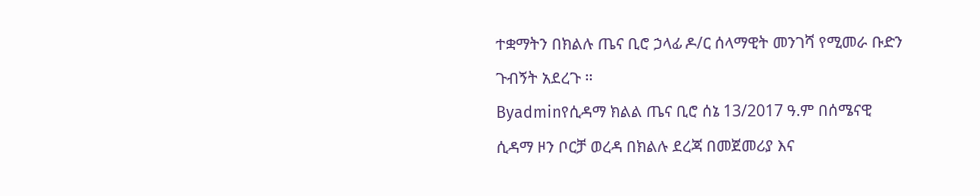ተቋማትን በክልሉ ጤና ቢሮ ኃላፊ ዶ/ር ሰላማዊት መንገሻ የሚመራ ቡድን ጉብኝት አደረጉ ።
Byadminየሲዳማ ክልል ጤና ቢሮ ሰኔ 13/2017 ዓ.ም በሰሜናዊ ሲዳማ ዞን ቦርቻ ወረዳ በክልሉ ደረጃ በመጀመሪያ እና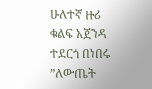ሁለተኛ ዙሪ ቁልፍ አጀንዳ ተደርጎ በነበሩ ”ለውጤት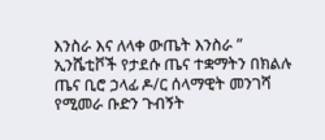እንስራ እና ለላቀ ውጤት እንስራ ” ኢንሼቲቮች የታደሱ ጤና ተቋማትን በክልሉ ጤና ቢሮ ኃላፊ ዶ/ር ሰላማዊት መንገሻ የሚመራ ቡድን ጉብኝት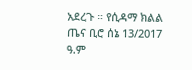አደረጉ ። የሲዳማ ክልል ጤና ቢሮ ሰኔ 13/2017 ዓ.ም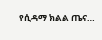የሲዳማ ክልል ጤና…